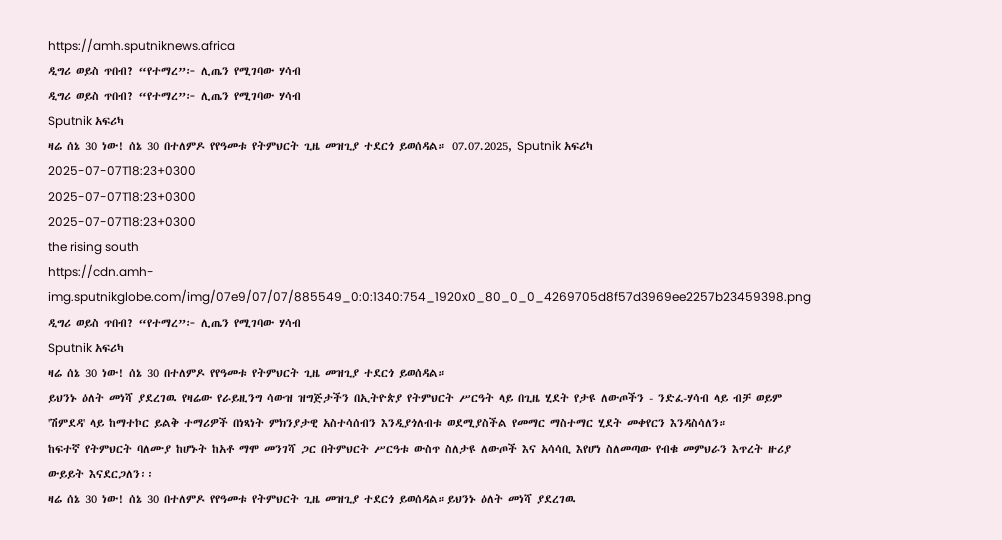https://amh.sputniknews.africa
ዲግሪ ወይስ ጥበብ? “የተማረ”፦ ሊጤን የሚገባው ሃሳብ
ዲግሪ ወይስ ጥበብ? “የተማረ”፦ ሊጤን የሚገባው ሃሳብ
Sputnik አፍሪካ
ዛሬ ሰኔ 30 ነው! ሰኔ 30 በተለምዶ የየዓመቱ የትምህርት ጊዜ መዝጊያ ተደርጎ ይወሰዳል። 07.07.2025, Sputnik አፍሪካ
2025-07-07T18:23+0300
2025-07-07T18:23+0300
2025-07-07T18:23+0300
the rising south
https://cdn.amh-img.sputnikglobe.com/img/07e9/07/07/885549_0:0:1340:754_1920x0_80_0_0_4269705d8f57d3969ee2257b23459398.png
ዲግሪ ወይስ ጥበብ? “የተማረ”፦ ሊጤን የሚገባው ሃሳብ
Sputnik አፍሪካ
ዛሬ ሰኔ 30 ነው! ሰኔ 30 በተለምዶ የየዓመቱ የትምህርት ጊዜ መዝጊያ ተደርጎ ይወሰዳል።
ይህንኑ ዕለት መነሻ ያደረገዉ የዛሬው የራይዚንግ ሳውዝ ዝግጅታችን በኢትዮጵያ የትምህርት ሥርዓት ላይ በጊዜ ሂደት የታዩ ለውጦችን - ንድፈ-ሃሳብ ላይ ብቻ ወይም 'ሽምደዳ' ላይ ከማተኮር ይልቅ ተማሪዎች በነጻነት ምክንያታዊ አስተሳሰብን እንዲያጎለብቱ ወደሚያስችል የመማር ማስተማር ሂደት መቀየርን እንዳስሳለን።
ከፍተኛ የትምህርት ባለሙያ ከሆኑት ከአቶ ማሞ መንገሻ ጋር በትምህርት ሥርዓቱ ውስጥ ስለታዩ ለውጦች እና አሳሳቢ እየሆነ ስለመጣው የብቁ መምህራን እጥረት ዙሪያ ውይይት እናደርጋለን፡፡
ዛሬ ሰኔ 30 ነው! ሰኔ 30 በተለምዶ የየዓመቱ የትምህርት ጊዜ መዝጊያ ተደርጎ ይወሰዳል።ይህንኑ ዕለት መነሻ ያደረገዉ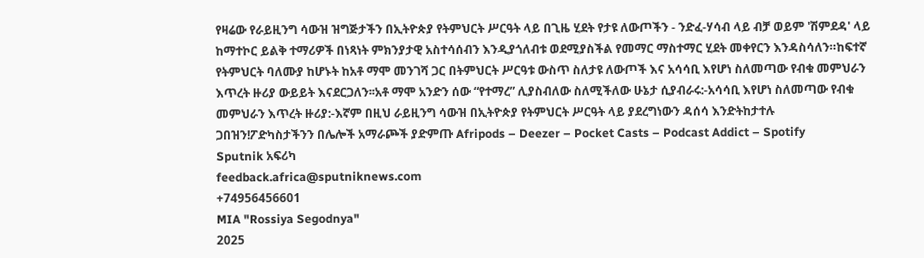የዛሬው የራይዚንግ ሳውዝ ዝግጅታችን በኢትዮጵያ የትምህርት ሥርዓት ላይ በጊዜ ሂደት የታዩ ለውጦችን - ንድፈ-ሃሳብ ላይ ብቻ ወይም 'ሽምደዳ' ላይ ከማተኮር ይልቅ ተማሪዎች በነጻነት ምክንያታዊ አስተሳሰብን እንዲያጎለብቱ ወደሚያስችል የመማር ማስተማር ሂደት መቀየርን እንዳስሳለን።ከፍተኛ የትምህርት ባለሙያ ከሆኑት ከአቶ ማሞ መንገሻ ጋር በትምህርት ሥርዓቱ ውስጥ ስለታዩ ለውጦች እና አሳሳቢ እየሆነ ስለመጣው የብቁ መምህራን እጥረት ዙሪያ ውይይት እናደርጋለን፡፡አቶ ማሞ አንድን ሰው “የተማረ” ሊያስብለው ስለሚችለው ሁኔታ ሲያብራሩ:-አሳሳቢ እየሆነ ስለመጣው የብቁ መምህራን እጥረት ዙሪያ:-እኛም በዚህ ራይዚንግ ሳውዝ በኢትዮጵያ የትምህርት ሥርዓት ላይ ያደረግነውን ዳሰሳ እንድትከታተሉ ጋበዝን!ፖድካስታችንን በሌሎች አማራጮች ያድምጡ Afripods – Deezer – Pocket Casts – Podcast Addict – Spotify
Sputnik አፍሪካ
feedback.africa@sputniknews.com
+74956456601
MIA "Rossiya Segodnya"
2025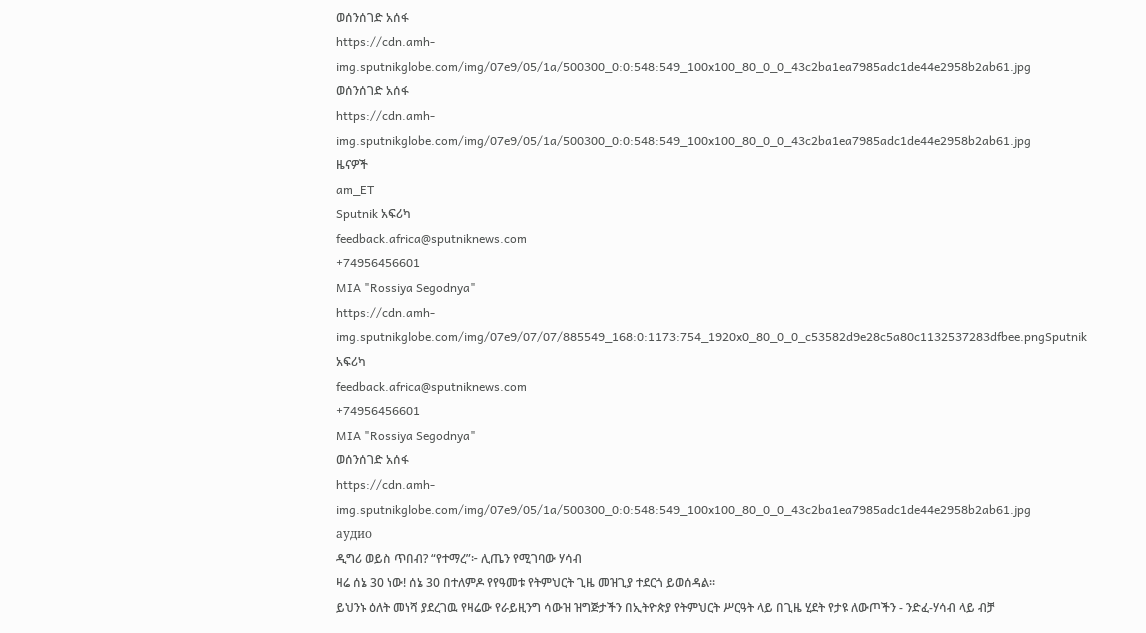ወሰንሰገድ አሰፋ
https://cdn.amh-img.sputnikglobe.com/img/07e9/05/1a/500300_0:0:548:549_100x100_80_0_0_43c2ba1ea7985adc1de44e2958b2ab61.jpg
ወሰንሰገድ አሰፋ
https://cdn.amh-img.sputnikglobe.com/img/07e9/05/1a/500300_0:0:548:549_100x100_80_0_0_43c2ba1ea7985adc1de44e2958b2ab61.jpg
ዜናዎች
am_ET
Sputnik አፍሪካ
feedback.africa@sputniknews.com
+74956456601
MIA "Rossiya Segodnya"
https://cdn.amh-img.sputnikglobe.com/img/07e9/07/07/885549_168:0:1173:754_1920x0_80_0_0_c53582d9e28c5a80c1132537283dfbee.pngSputnik አፍሪካ
feedback.africa@sputniknews.com
+74956456601
MIA "Rossiya Segodnya"
ወሰንሰገድ አሰፋ
https://cdn.amh-img.sputnikglobe.com/img/07e9/05/1a/500300_0:0:548:549_100x100_80_0_0_43c2ba1ea7985adc1de44e2958b2ab61.jpg
аудио
ዲግሪ ወይስ ጥበብ? “የተማረ”፦ ሊጤን የሚገባው ሃሳብ
ዛሬ ሰኔ 30 ነው! ሰኔ 30 በተለምዶ የየዓመቱ የትምህርት ጊዜ መዝጊያ ተደርጎ ይወሰዳል።
ይህንኑ ዕለት መነሻ ያደረገዉ የዛሬው የራይዚንግ ሳውዝ ዝግጅታችን በኢትዮጵያ የትምህርት ሥርዓት ላይ በጊዜ ሂደት የታዩ ለውጦችን - ንድፈ-ሃሳብ ላይ ብቻ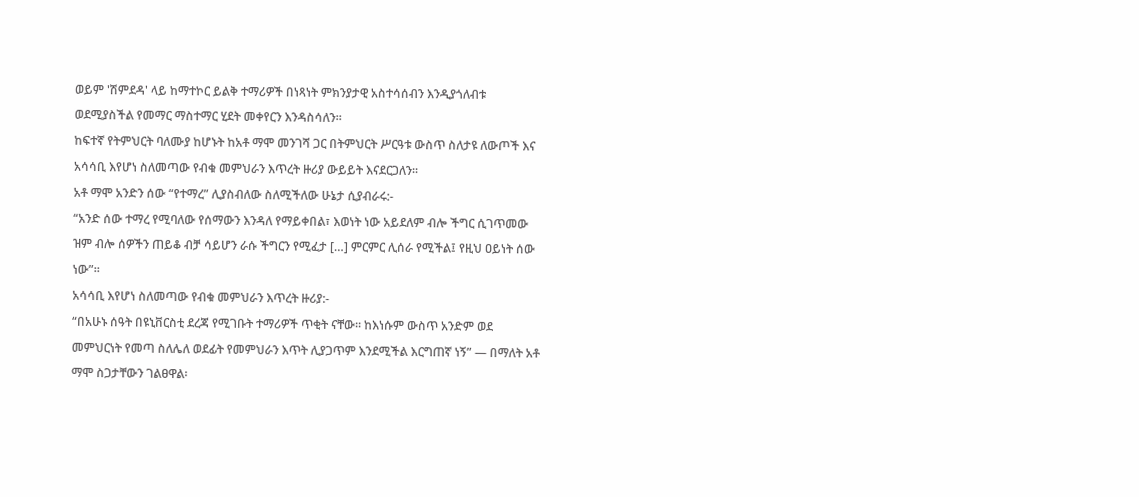ወይም 'ሽምደዳ' ላይ ከማተኮር ይልቅ ተማሪዎች በነጻነት ምክንያታዊ አስተሳሰብን እንዲያጎለብቱ ወደሚያስችል የመማር ማስተማር ሂደት መቀየርን እንዳስሳለን።
ከፍተኛ የትምህርት ባለሙያ ከሆኑት ከአቶ ማሞ መንገሻ ጋር በትምህርት ሥርዓቱ ውስጥ ስለታዩ ለውጦች እና አሳሳቢ እየሆነ ስለመጣው የብቁ መምህራን እጥረት ዙሪያ ውይይት እናደርጋለን፡፡
አቶ ማሞ አንድን ሰው “የተማረ” ሊያስብለው ስለሚችለው ሁኔታ ሲያብራሩ:-
“አንድ ሰው ተማረ የሚባለው የሰማውን እንዳለ የማይቀበል፣ እወነት ነው አይደለም ብሎ ችግር ሲገጥመው ዝም ብሎ ሰዎችን ጠይቆ ብቻ ሳይሆን ራሱ ችግርን የሚፈታ […] ምርምር ሊሰራ የሚችል፤ የዚህ ዐይነት ሰው ነው”፡፡
አሳሳቢ እየሆነ ስለመጣው የብቁ መምህራን እጥረት ዙሪያ:-
“በአሁኑ ሰዓት በዩኒቨርስቲ ደረጃ የሚገቡት ተማሪዎች ጥቂት ናቸው፡፡ ከእነሱም ውስጥ አንድም ወደ መምህርነት የመጣ ስለሌለ ወደፊት የመምህራን እጥት ሊያጋጥም እንደሚችል እርግጠኛ ነኝ” — በማለት አቶ ማሞ ስጋታቸውን ገልፀዋል፡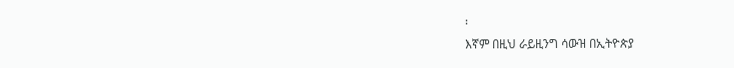፡
እኛም በዚህ ራይዚንግ ሳውዝ በኢትዮጵያ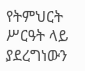የትምህርት ሥርዓት ላይ ያደረግነውን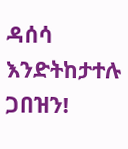ዳሰሳ እንድትከታተሉ ጋበዝን!